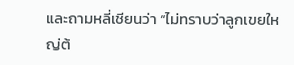และถามหลี่เชียนว่า “ไม่ทราบว่าลูกเขยใหญ่ต้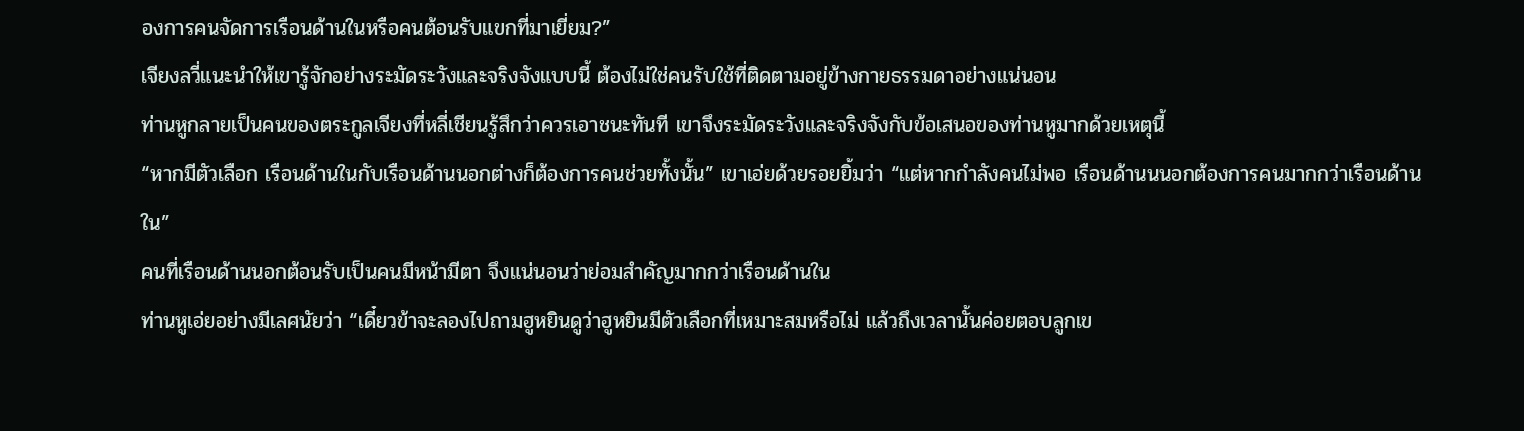องการคนจัดการเรือนด้านในหรือคนต้อนรับแขกที่มาเยี่ยม?”
เจียงลวี่แนะนำให้เขารู้จักอย่างระมัดระวังและจริงจังแบบนี้ ต้องไม่ใช่คนรับใช้ที่ติดตามอยู่ข้างกายธรรมดาอย่างแน่นอน
ท่านหูกลายเป็นคนของตระกูลเจียงที่หลี่เชียนรู้สึกว่าควรเอาชนะทันที เขาจึงระมัดระวังและจริงจังกับข้อเสนอของท่านหูมากด้วยเหตุนี้
“หากมีตัวเลือก เรือนด้านในกับเรือนด้านนอกต่างก็ต้องการคนช่วยทั้งนั้น” เขาเอ่ยด้วยรอยยิ้มว่า “แต่หากกำลังคนไม่พอ เรือนด้านนนอกต้องการคนมากกว่าเรือนด้านใน”
คนที่เรือนด้านนอกต้อนรับเป็นคนมีหน้ามีตา จึงแน่นอนว่าย่อมสำคัญมากกว่าเรือนด้านใน
ท่านหูเอ่ยอย่างมีเลศนัยว่า “เดี๋ยวข้าจะลองไปถามฮูหยินดูว่าฮูหยินมีตัวเลือกที่เหมาะสมหรือไม่ แล้วถึงเวลานั้นค่อยตอบลูกเข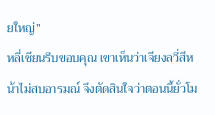ยใหญ่”
หลี่เชียนรีบขอบคุณ เขาเห็นว่าเจียงลวี่สีหน้าไม่สบอารมณ์ จึงตัดสินใจว่าตอนนี้ยั่วโม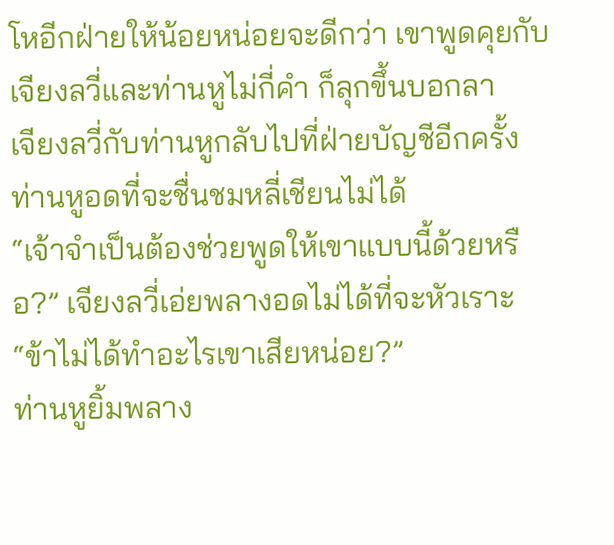โหอีกฝ่ายให้น้อยหน่อยจะดีกว่า เขาพูดคุยกับเจียงลวี่และท่านหูไม่กี่คำ ก็ลุกขึ้นบอกลา
เจียงลวี่กับท่านหูกลับไปที่ฝ่ายบัญชีอีกครั้ง ท่านหูอดที่จะชื่นชมหลี่เชียนไม่ได้
“เจ้าจำเป็นต้องช่วยพูดให้เขาแบบนี้ด้วยหรือ?” เจียงลวี่เอ่ยพลางอดไม่ได้ที่จะหัวเราะ “ข้าไม่ได้ทำอะไรเขาเสียหน่อย?”
ท่านหูยิ้มพลาง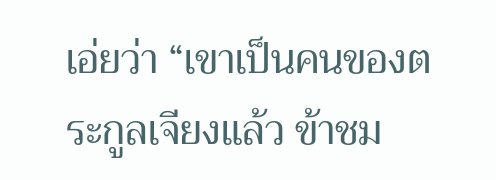เอ่ยว่า “เขาเป็นคนของตระกูลเจียงแล้ว ข้าชม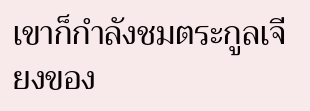เขาก็กำลังชมตระกูลเจียงของ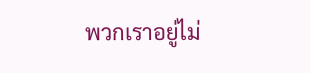พวกเราอยู่ไม่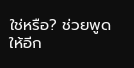ใช่หรือ? ช่วยพูดให้อีก